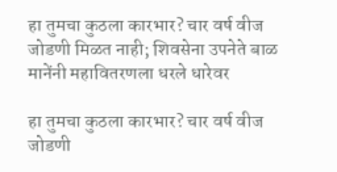हा तुमचा कुठला कारभार? चार वर्ष वीज जोडणी मिळत नाही; शिवसेना उपनेते बाळ मानेंनी महावितरणला धरले धारेवर

हा तुमचा कुठला कारभार? चार वर्ष वीज जोडणी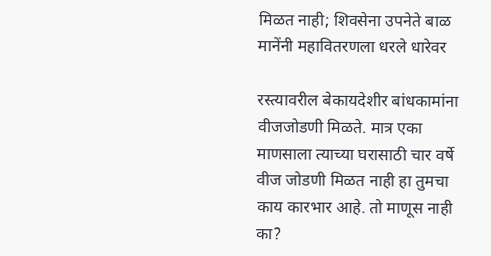मिळत नाही; शिवसेना उपनेते बाळ मानेंनी महावितरणला धरले धारेवर

रस्त्यावरील बेकायदेशीर बांधकामांना वीजजोडणी मिळते. मात्र एका माणसाला त्याच्या घरासाठी चार वर्षे वीज जोडणी मिळत नाही हा तुमचा काय कारभार आहे. तो माणूस नाही का?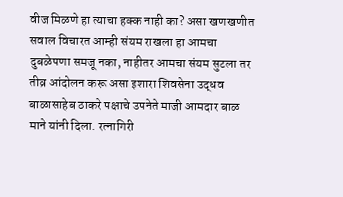वीज मिळणे हा त्याचा हक्क नाही का? असा खणखणीत सवाल विचारत आम्ही संयम राखला हा आमचा दुबळेपणा समजू नका, नाहीतर आमचा संयम सुटला तर तीव्र आंदोलन करू असा इशारा शिवसेना उद्धव बाळासाहेब ठाकरे पक्षाचे उपनेते माजी आमदार बाळ माने यांनी दिला. रत्नागिरी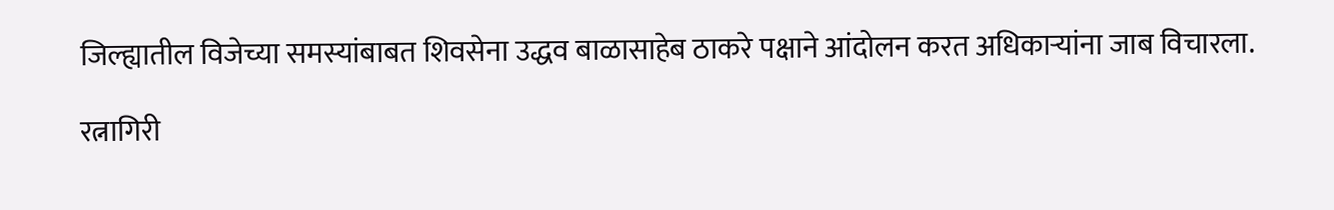जिल्ह्यातील विजेच्या समस्यांबाबत शिवसेना उद्धव बाळासाहेब ठाकरे पक्षाने आंदोलन करत अधिकाऱ्यांना जाब विचारला.

रत्नागिरी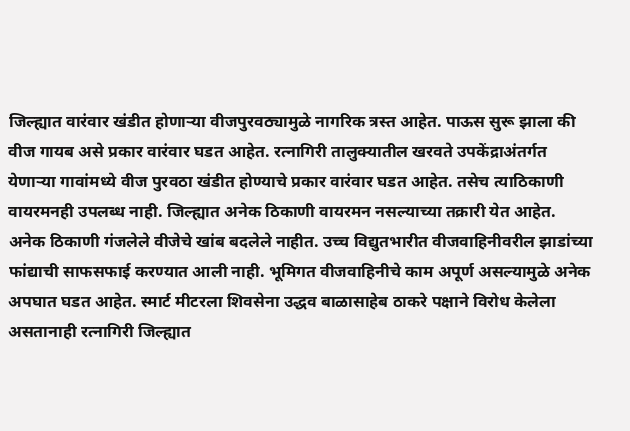जिल्ह्यात वारंवार खंडीत होणाऱ्या वीजपुरवठ्यामुळे नागरिक त्रस्त आहेत. पाऊस सुरू झाला की वीज गायब असे प्रकार वारंवार घडत आहेत. रत्नागिरी तालुक्यातील खरवते उपकेंद्राअंतर्गत येणाऱ्या गावांमध्ये वीज पुरवठा खंडीत होण्याचे प्रकार वारंवार घडत आहेत. तसेच त्याठिकाणी वायरमनही उपलब्ध नाही. जिल्ह्यात अनेक ठिकाणी वायरमन नसल्याच्या तक्रारी येत आहेत. अनेक ठिकाणी गंजलेले वीजेचे खांब बदलेले नाहीत. उच्च विद्युतभारीत वीजवाहिनीवरील झाडांच्या फांद्याची साफसफाई करण्यात आली नाही. भूमिगत वीजवाहिनीचे काम अपूर्ण असल्यामुळे अनेक अपघात घडत आहेत. स्मार्ट मीटरला शिवसेना उद्धव बाळासाहेब ठाकरे पक्षाने विरोध केलेला असतानाही रत्नागिरी जिल्ह्यात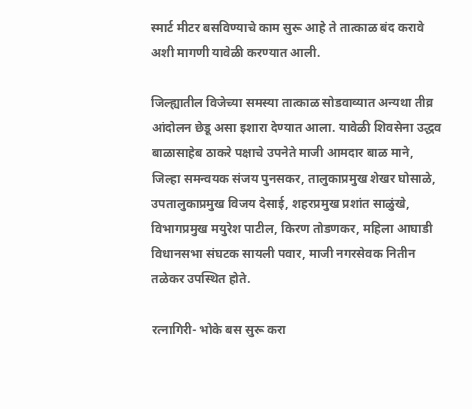स्मार्ट मीटर बसविण्याचे काम सुरू आहे ते तात्काळ बंद करावे अशी मागणी यावेळी करण्यात आली.

जिल्ह्यातील विजेच्या समस्या तात्काळ सोडवाव्यात अन्यथा तीव्र आंदोलन छेडू असा इशारा देण्यात आला. यावेळी शिवसेना उद्धव बाळासाहेब ठाकरे पक्षाचे उपनेते माजी आमदार बाळ माने, जिल्हा समन्वयक संजय पुनसकर, तालुकाप्रमुख शेखर घोसाळे, उपतालुकाप्रमुख विजय देसाई, शहरप्रमुख प्रशांत साळुंखे, विभागप्रमुख मयुरेश पाटील, किरण तोडणकर, महिला आघाडी विधानसभा संघटक सायली पवार, माजी नगरसेवक नितीन तळेकर उपस्थित होते.

रत्नागिरी- भोके बस सुरू करा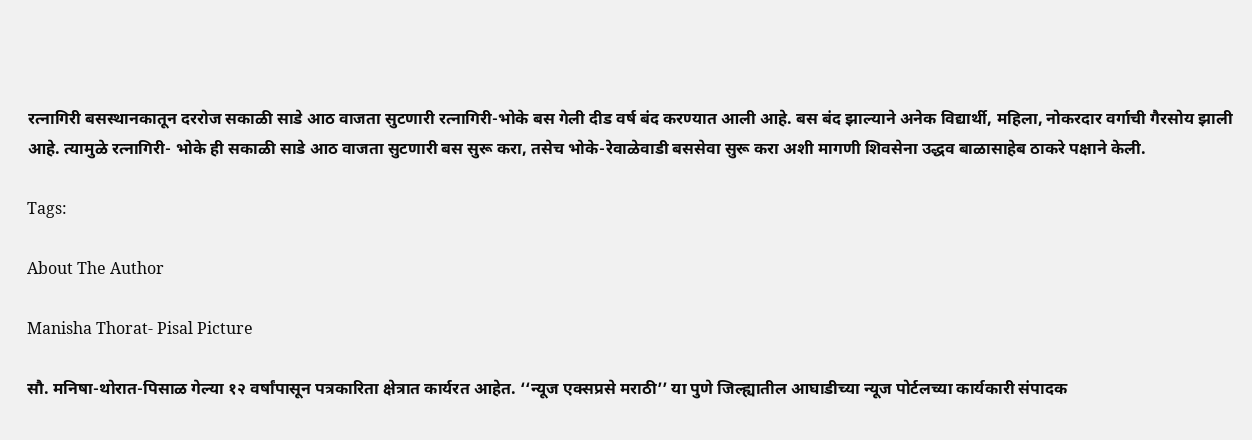रत्नागिरी बसस्थानकातून दररोज सकाळी साडे आठ वाजता सुटणारी रत्नागिरी-भोके बस गेली दीड वर्ष बंद करण्यात आली आहे. बस बंद झाल्याने अनेक विद्यार्थी, महिला, नोकरदार वर्गाची गैरसोय झाली आहे. त्यामुळे रत्नागिरी- भोके ही सकाळी साडे आठ वाजता सुटणारी बस सुरू करा, तसेच भोके-रेवाळेवाडी बससेवा सुरू करा अशी मागणी शिवसेना उद्धव बाळासाहेब ठाकरे पक्षाने केली.

Tags:

About The Author

Manisha Thorat- Pisal Picture

सौ. मनिषा-थोरात-पिसाळ गेल्या १२ वर्षांपासून पत्रकारिता क्षेत्रात कार्यरत आहेत. ‘‘न्यूज एक्सप्रसे मराठी’’ या पुणे जिल्ह्यातील आघाडीच्या न्यूज पोर्टलच्या कार्यकारी संपादक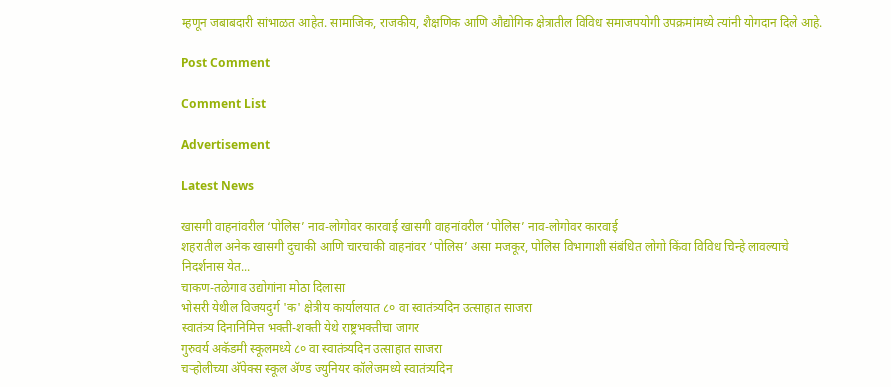म्हणून जबाबदारी सांभाळत आहेत. सामाजिक, राजकीय, शैक्षणिक आणि औद्योगिक क्षेत्रातील विविध समाजपयोगी उपक्रमांमध्ये त्यांनी योगदान दिले आहे.

Post Comment

Comment List

Advertisement

Latest News

खासगी वाहनांवरील ‘पोलिस’ नाव-लोगोवर कारवाई खासगी वाहनांवरील ‘पोलिस’ नाव-लोगोवर कारवाई
शहरातील अनेक खासगी दुचाकी आणि चारचाकी वाहनांवर ‘पोलिस’ असा मजकूर, पोलिस विभागाशी संबंधित लोगो किंवा विविध चिन्हे लावल्याचे निदर्शनास येत...
चाकण-तळेगाव उद्योगांना मोठा दिलासा
भोसरी येथील विजयदुर्ग 'क' क्षेत्रीय कार्यालयात ८० वा स्वातंत्र्यदिन उत्साहात साजरा
स्वातंत्र्य दिनानिमित्त भक्ती-शक्ती येथे राष्ट्रभक्तीचा जागर
गुरुवर्य अकॅडमी स्कूलमध्ये ८० वा स्वातंत्र्यदिन उत्साहात साजरा
चऱ्होलीच्या अ‍ॅपेक्स स्कूल अ‍ॅण्ड ज्युनियर कॉलेजमध्ये स्वातंत्र्यदिन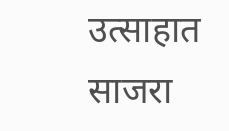उत्साहात साजरा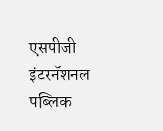एसपीजी इंटरनॅशनल पब्लिक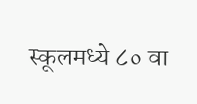स्कूलमध्ये ८० वा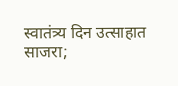स्वातंत्र्य दिन उत्साहात साजरा;